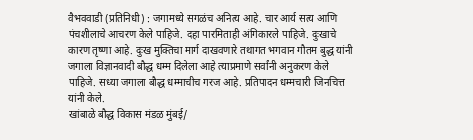वैभववाडी (प्रतिनिधी) : जगामध्ये सगळंच अनित्य आहे. चार आर्य सत्य आणि पंचशीलाचे आचरण केले पाहिजे. दहा पारमिताही अंगिकारले पाहिजे. दुःखाचे कारण तृष्णा आहे. दुःख मुक्तिचा मार्ग दाखवणारे तथागत भगवान गौतम बुद्ध यांनी जगाला विज्ञानवादी बौद्ध धम्म दिलेला आहे त्याप्रमाणे सर्वांनी अनुकरण केले पाहिजे. सध्या जगाला बौद्ध धम्माचीच गरज आहे. प्रतिपादन धम्मचारी जिनचित्त यांनी केले.
खांबाळे बौद्ध विकास मंडळ मुंबई/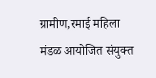ग्रामीण,रमाई महिला मंडळ आयोजित संयुक्त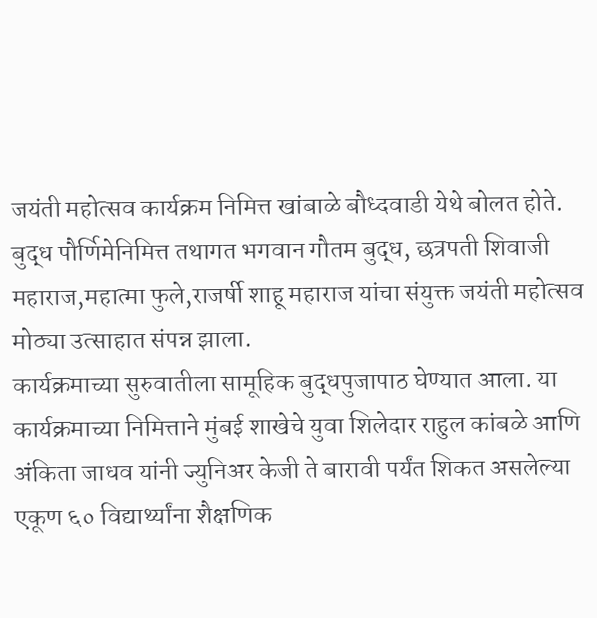जयंती महोत्सव कार्यक्रम निमित्त खांबाळे बौध्दवाडी येथे बोलत होते. बुद्ध पौर्णिमेनिमित्त तथागत भगवान गौतम बुद्ध, छत्रपती शिवाजी महाराज,महात्मा फुले,राजर्षी शाहू महाराज यांचा संयुक्त जयंती महोत्सव मोठ्या उत्साहात संपन्न झाला.
कार्यक्रमाच्या सुरुवातीला सामूहिक बुद्धपुजापाठ घेण्यात आला. या कार्यक्रमाच्या निमित्ताने मुंबई शाखेचे युवा शिलेदार राहुल कांबळे आणि अंकिता जाधव यांनी ज्युनिअर केजी ते बारावी पर्यंत शिकत असलेल्या एकूण ६० विद्यार्थ्यांना शैक्षणिक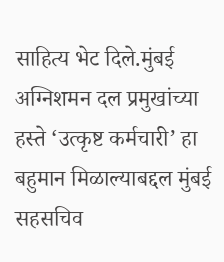साहित्य भेट दिले.मुंबई अग्निशमन दल प्रमुखांच्या हस्ते ‘उत्कृष्ट कर्मचारी’ हा बहुमान मिळाल्याबद्दल मुंबई सहसचिव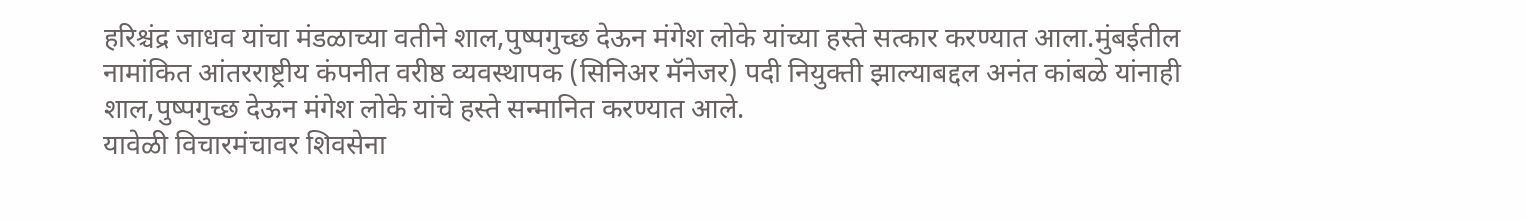हरिश्चंद्र जाधव यांचा मंडळाच्या वतीने शाल,पुष्पगुच्छ देऊन मंगेश लोके यांच्या हस्ते सत्कार करण्यात आला.मुंबईतील नामांकित आंतरराष्ट्रीय कंपनीत वरीष्ठ व्यवस्थापक (सिनिअर मॅनेजर) पदी नियुक्ती झाल्याबद्दल अनंत कांबळे यांनाही शाल,पुष्पगुच्छ देऊन मंगेश लोके यांचे हस्ते सन्मानित करण्यात आले.
यावेळी विचारमंचावर शिवसेना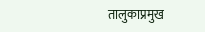तालुकाप्रमुख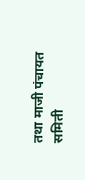तथा माजी पंचायत समिती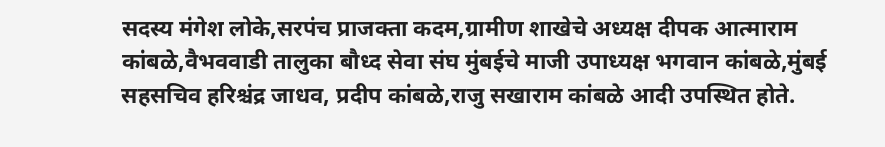सदस्य मंगेश लोके,सरपंच प्राजक्ता कदम,ग्रामीण शाखेचे अध्यक्ष दीपक आत्माराम कांबळे,वैभववाडी तालुका बौध्द सेवा संघ मुंबईचे माजी उपाध्यक्ष भगवान कांबळे,मुंबई सहसचिव हरिश्चंद्र जाधव, प्रदीप कांबळे,राजु सखाराम कांबळे आदी उपस्थित होते.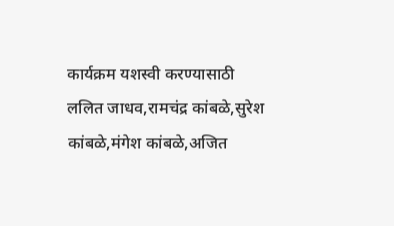कार्यक्रम यशस्वी करण्यासाठी ललित जाधव,रामचंद्र कांबळे,सुरेश कांबळे,मंगेश कांबळे,अजित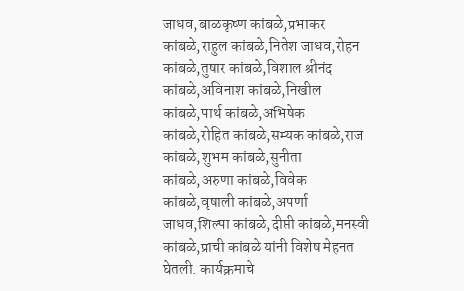जाधव,बाळकृष्ण कांबळे,प्रभाकर कांबळे,राहुल कांबळे,नितेश जाधव,रोहन कांबळे,तुषार कांबळे,विशाल श्रीनंद कांबळे,अविनाश कांबळे,निखील कांबळे,पार्थ कांबळे,अभिषेक कांबळे,रोहित कांबळे,सम्यक कांबळे,राज कांबळे,शुभम कांबळे,सुनीता कांबळे,अरुणा कांबळे,विवेक कांबळे,वृषाली कांबळे,अपर्णा जाधव,शिल्पा कांबळे,दीप्ती कांबळे,मनस्वी कांबळे,प्राची कांबळे यांनी विशेष मेहनत घेतली. कार्यक्रमाचे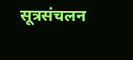सूत्रसंचलन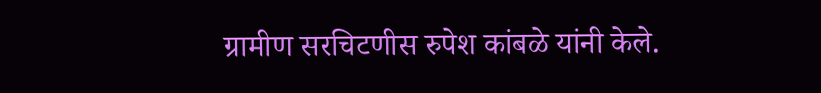ग्रामीण सरचिटणीस रुपेश कांबळे यांनी केले.